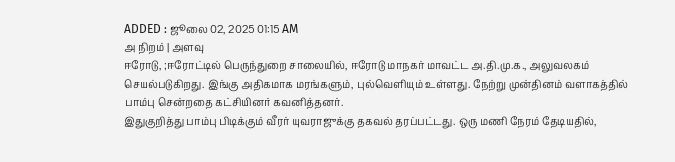ADDED : ஜூலை 02, 2025 01:15 AM
அ நிறம் | அளவு
ஈரோடு, ;ஈரோட்டில் பெருந்துறை சாலையில், ஈரோடு மாநகர் மாவட்ட அ.தி.மு.க., அலுவலகம் செயல்படுகிறது. இங்கு அதிகமாக மரங்களும், புல்வெளியும் உள்ளது. நேற்று முன்தினம் வளாகத்தில் பாம்பு சென்றதை கட்சியினர் கவனித்தனர்.
இதுகுறித்து பாம்பு பிடிக்கும் வீரர் யுவராஜுக்கு தகவல் தரப்பட்டது. ஒரு மணி நேரம் தேடியதில்,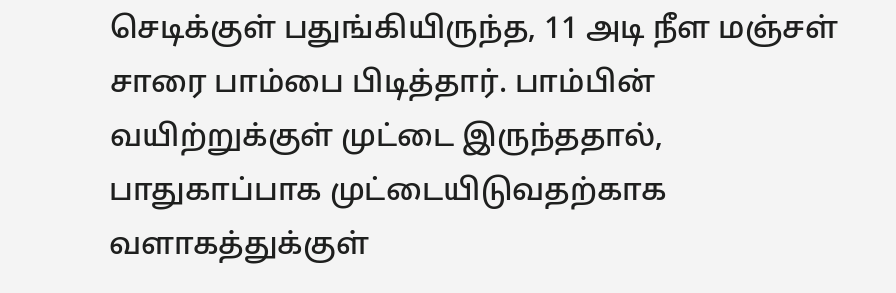செடிக்குள் பதுங்கியிருந்த, 11 அடி நீள மஞ்சள் சாரை பாம்பை பிடித்தார். பாம்பின் வயிற்றுக்குள் முட்டை இருந்ததால், பாதுகாப்பாக முட்டையிடுவதற்காக வளாகத்துக்குள்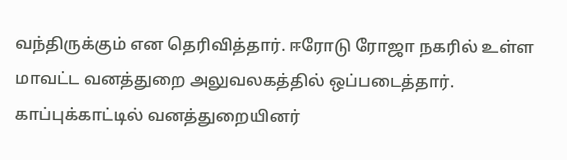வந்திருக்கும் என தெரிவித்தார். ஈரோடு ரோஜா நகரில் உள்ள மாவட்ட வனத்துறை அலுவலகத்தில் ஒப்படைத்தார். காப்புக்காட்டில் வனத்துறையினர்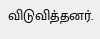விடுவித்தனர்.